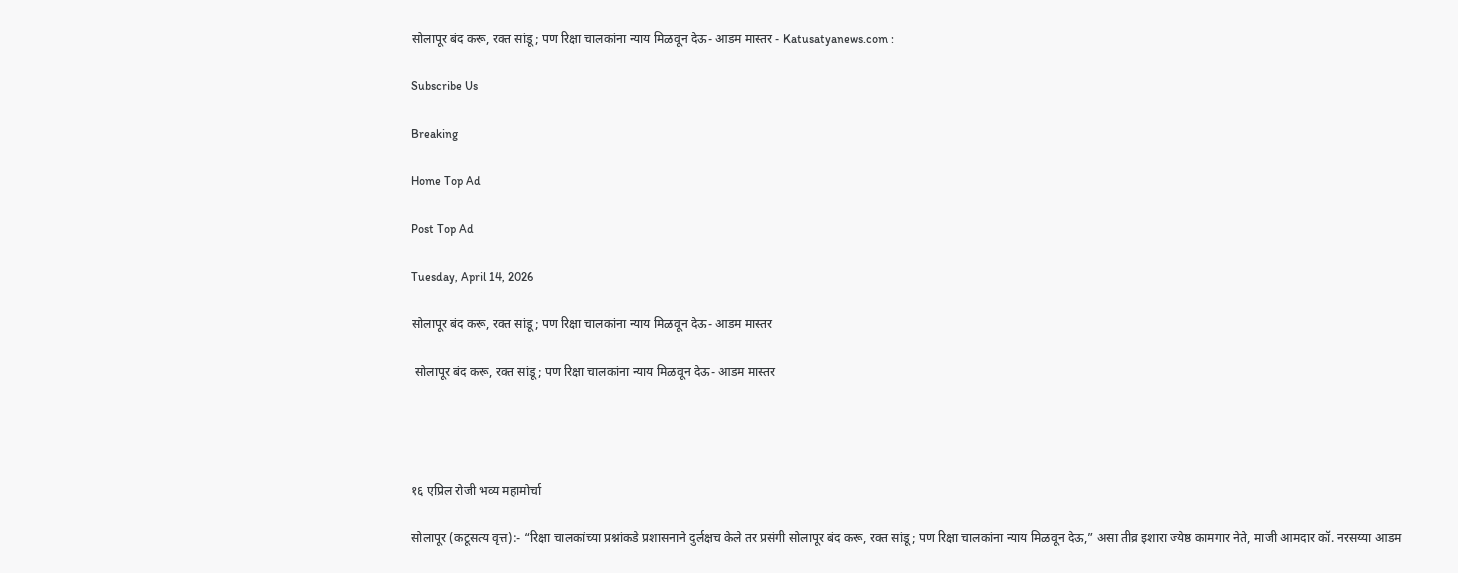सोलापूर बंद करू, रक्त सांडू; पण रिक्षा चालकांना न्याय मिळवून देऊ- आडम मास्तर - Katusatyanews.com :

Subscribe Us

Breaking

Home Top Ad

Post Top Ad

Tuesday, April 14, 2026

सोलापूर बंद करू, रक्त सांडू; पण रिक्षा चालकांना न्याय मिळवून देऊ- आडम मास्तर

 सोलापूर बंद करू, रक्त सांडू; पण रिक्षा चालकांना न्याय मिळवून देऊ- आडम मास्तर




१६ एप्रिल रोजी भव्य महामोर्चा

सोलापूर (कटूसत्य वृत्त):- “रिक्षा चालकांच्या प्रश्नांकडे प्रशासनाने दुर्लक्षच केले तर प्रसंगी सोलापूर बंद करू, रक्त सांडू; पण रिक्षा चालकांना न्याय मिळवून देऊ,” असा तीव्र इशारा ज्येष्ठ कामगार नेते, माजी आमदार कॉ. नरसय्या आडम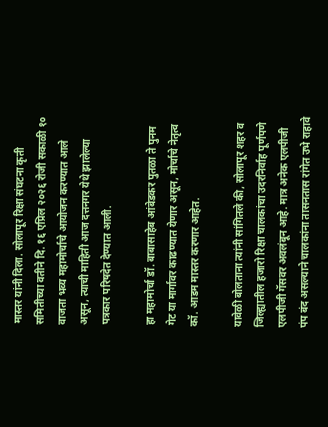मास्तर यांनी दिला. सोलापूर रिक्षा संघटना कृती समितीच्या वतीने दि. १६ एप्रिल २०२६ रोजी सकाळी १० वाजता भव्य महामोर्चाचे आयोजन करण्यात आले असून, त्याची माहिती आज दत्तनगर येथे झालेल्या पत्रकार परिषदेत देण्यात आली.

हा महामोर्चा डॉ. बाबासाहेब आंबेडकर पुतळा ते पुनम गेट या मार्गावर काढण्यात येणार असून, मोर्चाचे नेतृत्व कॉ. आडम मास्तर करणार आहेत.

यावेळी बोलताना त्यांनी सांगितले की, सोलापूर शहर व जिल्ह्यातील हजारो रिक्षा चालकांचा उदरनिर्वाह पूर्णपणे एलपीजी गॅसवर अवलंबून आहे. मात्र अनेक एलपीजी पंप बंद असल्याने चालकांना तासनतास रांगेत उभे राहावे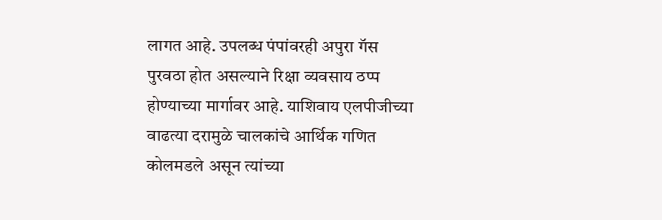लागत आहे. उपलब्ध पंपांवरही अपुरा गॅस पुरवठा होत असल्याने रिक्षा व्यवसाय ठप्प होण्याच्या मार्गावर आहे. याशिवाय एलपीजीच्या वाढत्या दरामुळे चालकांचे आर्थिक गणित कोलमडले असून त्यांच्या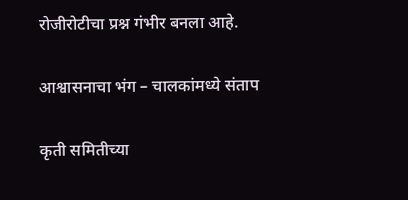रोजीरोटीचा प्रश्न गंभीर बनला आहे.

आश्वासनाचा भंग – चालकांमध्ये संताप

कृती समितीच्या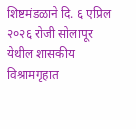शिष्टमंडळाने दि. ६ एप्रिल २०२६ रोजी सोलापूर येथील शासकीय विश्रामगृहात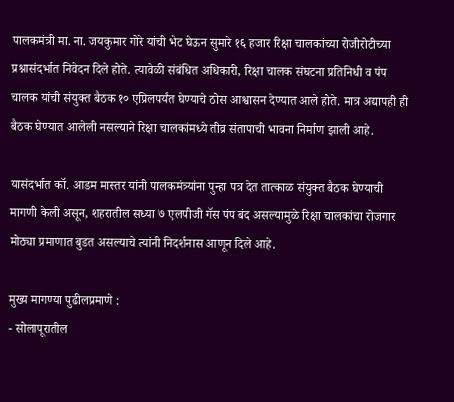पालकमंत्री मा. ना. जयकुमार गोरे यांची भेट घेऊन सुमारे १६ हजार रिक्षा चालकांच्या रोजीरोटीच्या प्रश्नासंदर्भात निवेदन दिले होते. त्यावेळी संबंधित अधिकारी, रिक्षा चालक संघटना प्रतिनिधी व पंप चालक यांची संयुक्त बैठक १० एप्रिलपर्यंत घेण्याचे ठोस आश्वासन देण्यात आले होते. मात्र अद्यापही ही बैठक घेण्यात आलेली नसल्याने रिक्षा चालकांमध्ये तीव्र संतापाची भावना निर्माण झाली आहे.

यासंदर्भात कॉ. आडम मास्तर यांनी पालकमंत्र्यांना पुन्हा पत्र देत तात्काळ संयुक्त बैठक घेण्याची मागणी केली असून, शहरातील सध्या ७ एलपीजी गॅस पंप बंद असल्यामुळे रिक्षा चालकांचा रोजगार मोठ्या प्रमाणात बुडत असल्याचे त्यांनी निदर्शनास आणून दिले आहे.

मुख्य मागण्या पुढीलप्रमाणे :
- सोलापूरातील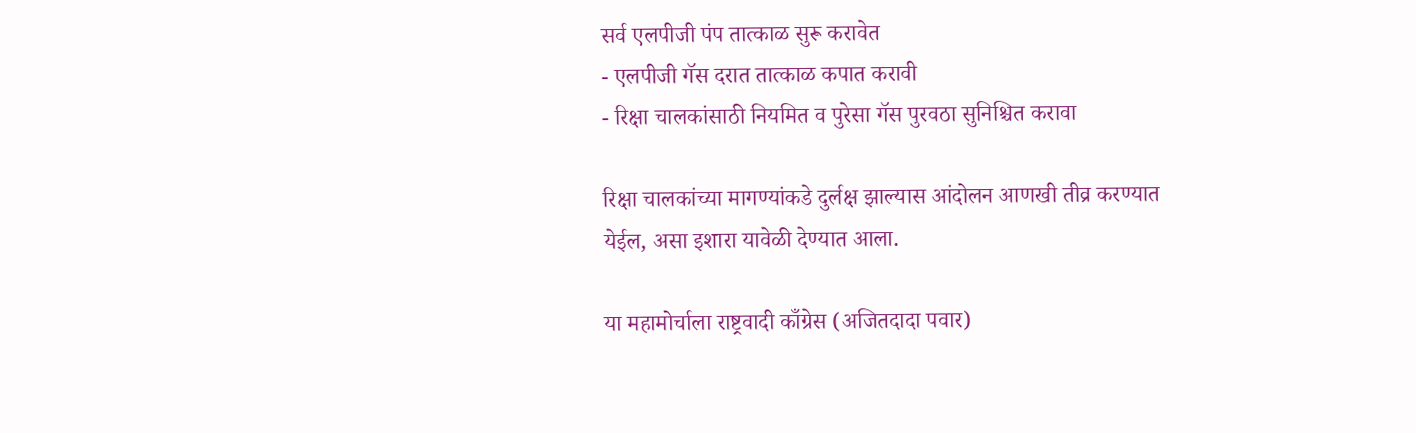सर्व एलपीजी पंप तात्काळ सुरू करावेत
- एलपीजी गॅस दरात तात्काळ कपात करावी
- रिक्षा चालकांसाठी नियमित व पुरेसा गॅस पुरवठा सुनिश्चित करावा

रिक्षा चालकांच्या मागण्यांकडे दुर्लक्ष झाल्यास आंदोलन आणखी तीव्र करण्यात येईल, असा इशारा यावेळी देण्यात आला.

या महामोर्चाला राष्ट्रवादी काँग्रेस (अजितदादा पवार)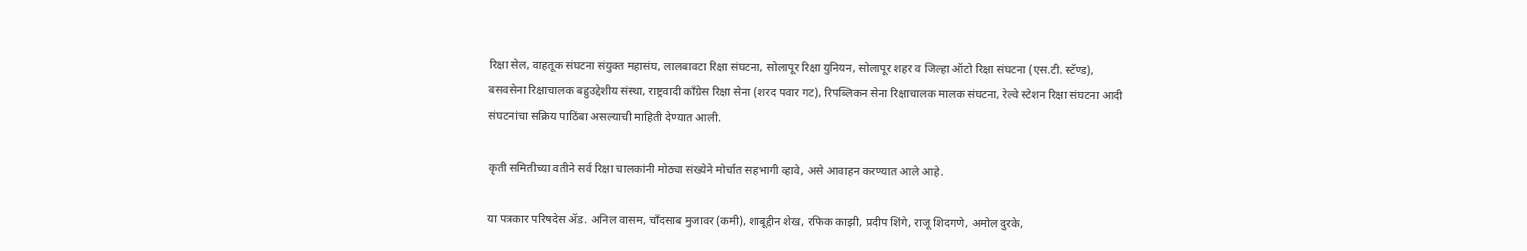रिक्षा सेल, वाहतूक संघटना संयुक्त महासंघ, लालबावटा रिक्षा संघटना, सोलापूर रिक्षा युनियन, सोलापूर शहर व जिल्हा ऑटो रिक्षा संघटना (एस.टी. स्टॅण्ड), बसवसेना रिक्षाचालक बहुउद्देशीय संस्था, राष्ट्रवादी काँग्रेस रिक्षा सेना (शरद पवार गट), रिपब्लिकन सेना रिक्षाचालक मालक संघटना, रेल्वे स्टेशन रिक्षा संघटना आदी संघटनांचा सक्रिय पाठिंबा असल्याची माहिती देण्यात आली.

कृती समितीच्या वतीने सर्व रिक्षा चालकांनी मोठ्या संख्येने मोर्चात सहभागी व्हावे, असे आवाहन करण्यात आले आहे.

या पत्रकार परिषदेस ॲड. अनिल वासम, चाँदसाब मुजावर (कमी), शाबूद्दीन शेख, रफिक काझी, प्रदीप शिंगे, राजू शिदगणे, अमोल दुरके,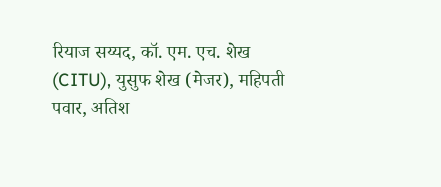रियाज सय्यद, कॉ. एम. एच. शेख (CITU), युसुफ शेख (मेजर), महिपती पवार, अतिश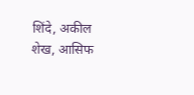शिंदे, अकील शेख, आसिफ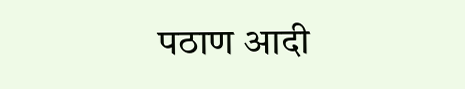पठाण आदी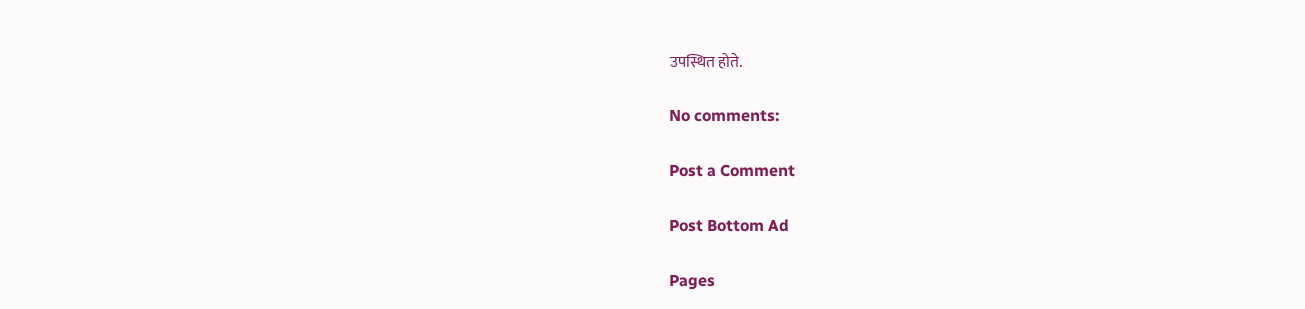उपस्थित होते.

No comments:

Post a Comment

Post Bottom Ad

Pages